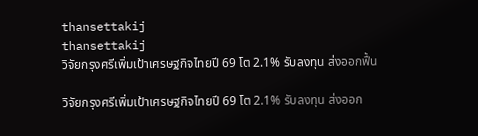thansettakij
thansettakij
วิจัยกรุงศรีเพิ่มเป้าเศรษฐกิจไทยปี 69 โต 2.1% รับลงทุน ส่งออกฟื้น

วิจัยกรุงศรีเพิ่มเป้าเศรษฐกิจไทยปี 69 โต 2.1% รับลงทุน ส่งออก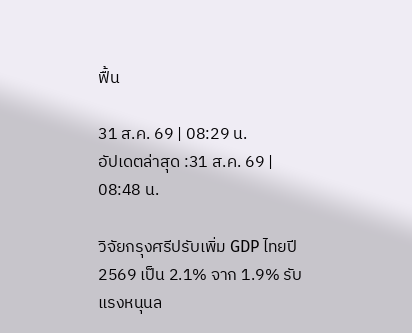ฟื้น

31 ส.ค. 69 | 08:29 น.
อัปเดตล่าสุด :31 ส.ค. 69 | 08:48 น.

วิจัยกรุงศรีปรับเพิ่ม GDP ไทยปี 2569 เป็น 2.1% จาก 1.9% รับแรงหนุนล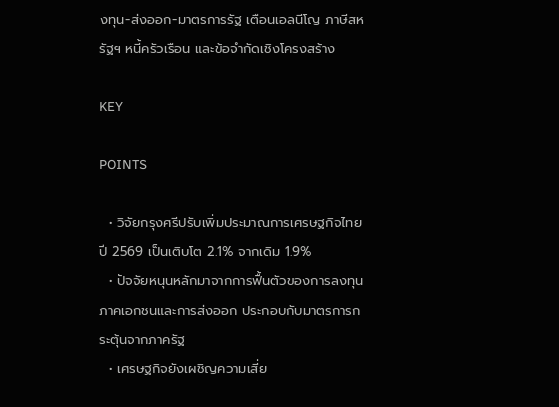งทุน-ส่งออก-มาตรการรัฐ เตือนเอลนีโญ ภาษีสหรัฐฯ หนี้ครัวเรือน และข้อจำกัดเชิงโครงสร้าง

KEY

POINTS

  • วิจัยกรุงศรีปรับเพิ่มประมาณการเศรษฐกิจไทยปี 2569 เป็นเติบโต 2.1% จากเดิม 1.9%
  • ปัจจัยหนุนหลักมาจากการฟื้นตัวของการลงทุนภาคเอกชนและการส่งออก ประกอบกับมาตรการกระตุ้นจากภาครัฐ
  • เศรษฐกิจยังเผชิญความเสี่ย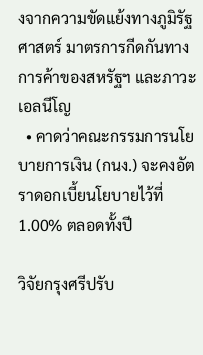งจากความขัดแย้งทางภูมิรัฐศาสตร์ มาตรการกีดกันทางการค้าของสหรัฐฯ และภาวะเอลนีโญ
  • คาดว่าคณะกรรมการนโยบายการเงิน (กนง.) จะคงอัตราดอกเบี้ยนโยบายไว้ที่ 1.00% ตลอดทั้งปี

วิจัยกรุงศรีปรับ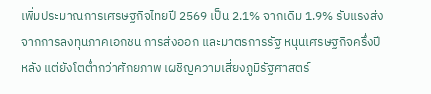เพิ่มประมาณการเศรษฐกิจไทยปี 2569 เป็น 2.1% จากเดิม 1.9% รับแรงส่งจากการลงทุนภาคเอกชน การส่งออก และมาตรการรัฐ หนุนเศรษฐกิจครึ่งปีหลัง แต่ยังโตต่ำกว่าศักยภาพ เผชิญความเสี่ยงภูมิรัฐศาสตร์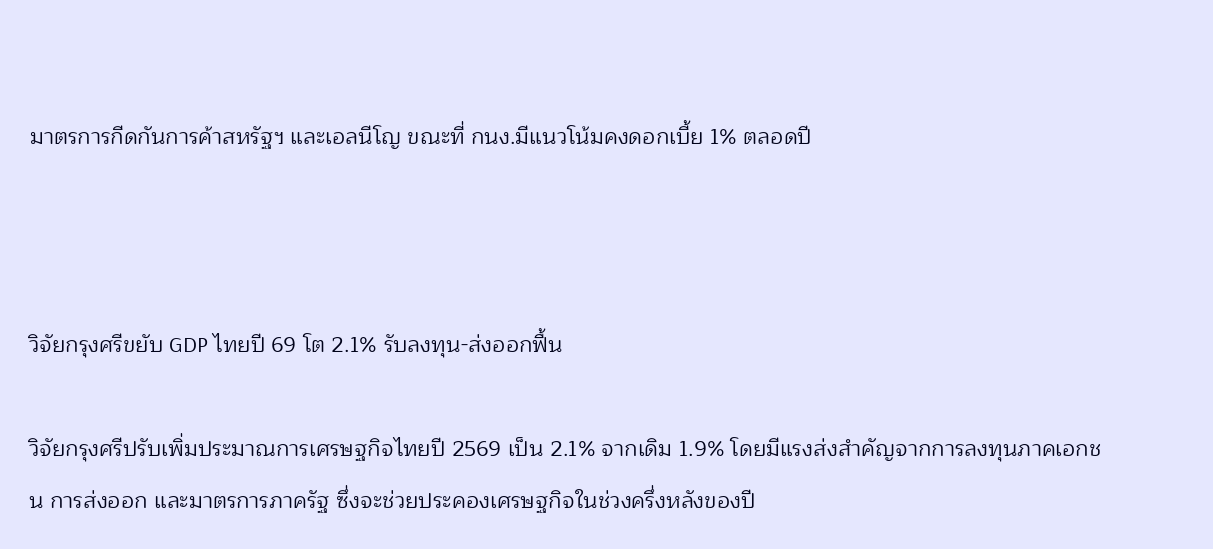มาตรการกีดกันการค้าสหรัฐฯ และเอลนีโญ ขณะที่ กนง.มีแนวโน้มคงดอกเบี้ย 1% ตลอดปี



วิจัยกรุงศรีขยับ GDP ไทยปี 69 โต 2.1% รับลงทุน-ส่งออกฟื้น

วิจัยกรุงศรีปรับเพิ่มประมาณการเศรษฐกิจไทยปี 2569 เป็น 2.1% จากเดิม 1.9% โดยมีแรงส่งสำคัญจากการลงทุนภาคเอกชน การส่งออก และมาตรการภาครัฐ ซึ่งจะช่วยประคองเศรษฐกิจในช่วงครึ่งหลังของปี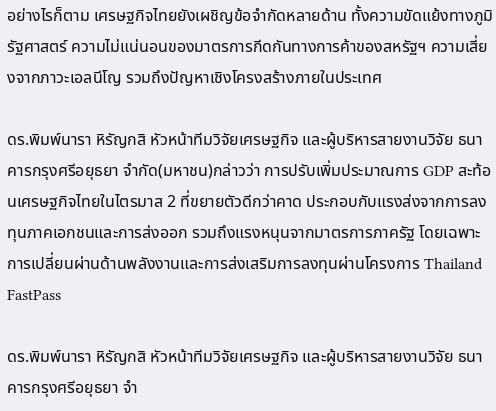อย่างไรก็ตาม เศรษฐกิจไทยยังเผชิญข้อจำกัดหลายด้าน ทั้งความขัดแย้งทางภูมิรัฐศาสตร์ ความไม่แน่นอนของมาตรการกีดกันทางการค้าของสหรัฐฯ ความเสี่ยงจากภาวะเอลนีโญ รวมถึงปัญหาเชิงโครงสร้างภายในประเทศ

ดร.พิมพ์นารา หิรัญกสิ หัวหน้าทีมวิจัยเศรษฐกิจ และผู้บริหารสายงานวิจัย ธนาคารกรุงศรีอยุธยา จำกัด(มหาชน)กล่าวว่า การปรับเพิ่มประมาณการ GDP สะท้อนเศรษฐกิจไทยในไตรมาส 2 ที่ขยายตัวดีกว่าคาด ประกอบกับแรงส่งจากการลงทุนภาคเอกชนและการส่งออก รวมถึงแรงหนุนจากมาตรการภาครัฐ โดยเฉพาะการเปลี่ยนผ่านด้านพลังงานและการส่งเสริมการลงทุนผ่านโครงการ Thailand FastPass

ดร.พิมพ์นารา หิรัญกสิ หัวหน้าทีมวิจัยเศรษฐกิจ และผู้บริหารสายงานวิจัย ธนาคารกรุงศรีอยุธยา จำ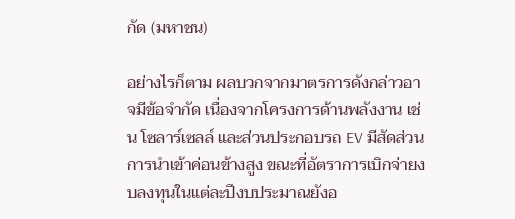กัด (มหาชน)

อย่างไรก็ตาม ผลบวกจากมาตรการดังกล่าวอาจมีข้อจำกัด เนื่องจากโครงการด้านพลังงาน เช่น โซลาร์เซลล์ และส่วนประกอบรถ EV มีสัดส่วนการนำเข้าค่อนข้างสูง ขณะที่อัตราการเบิกจ่ายงบลงทุนในแต่ละปีงบประมาณยังอ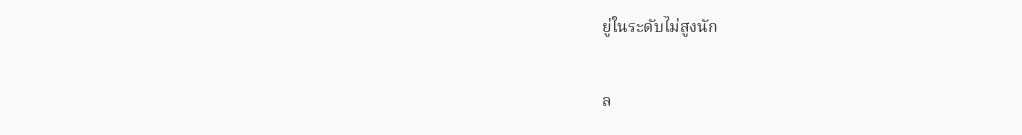ยู่ในระดับไม่สูงนัก

ล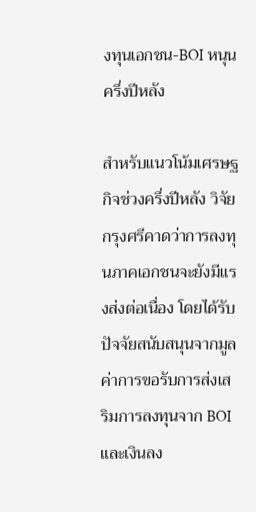งทุนเอกชน-BOI หนุนครึ่งปีหลัง

สำหรับแนวโน้มเศรษฐกิจช่วงครึ่งปีหลัง วิจัยกรุงศรีคาดว่าการลงทุนภาคเอกชนจะยังมีแรงส่งต่อเนื่อง โดยได้รับปัจจัยสนับสนุนจากมูลค่าการขอรับการส่งเสริมการลงทุนจาก BOI และเงินลง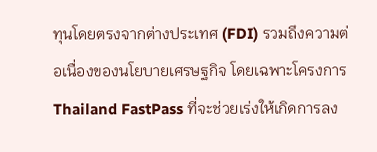ทุนโดยตรงจากต่างประเทศ (FDI) รวมถึงความต่อเนื่องของนโยบายเศรษฐกิจ โดยเฉพาะโครงการ Thailand FastPass ที่จะช่วยเร่งให้เกิดการลง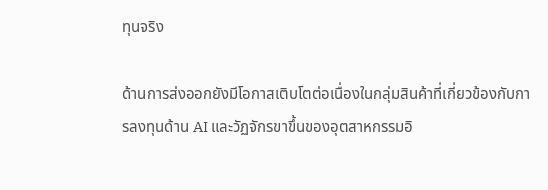ทุนจริง

ด้านการส่งออกยังมีโอกาสเติบโตต่อเนื่องในกลุ่มสินค้าที่เกี่ยวข้องกับการลงทุนด้าน AI และวัฏจักรขาขึ้นของอุตสาหกรรมอิ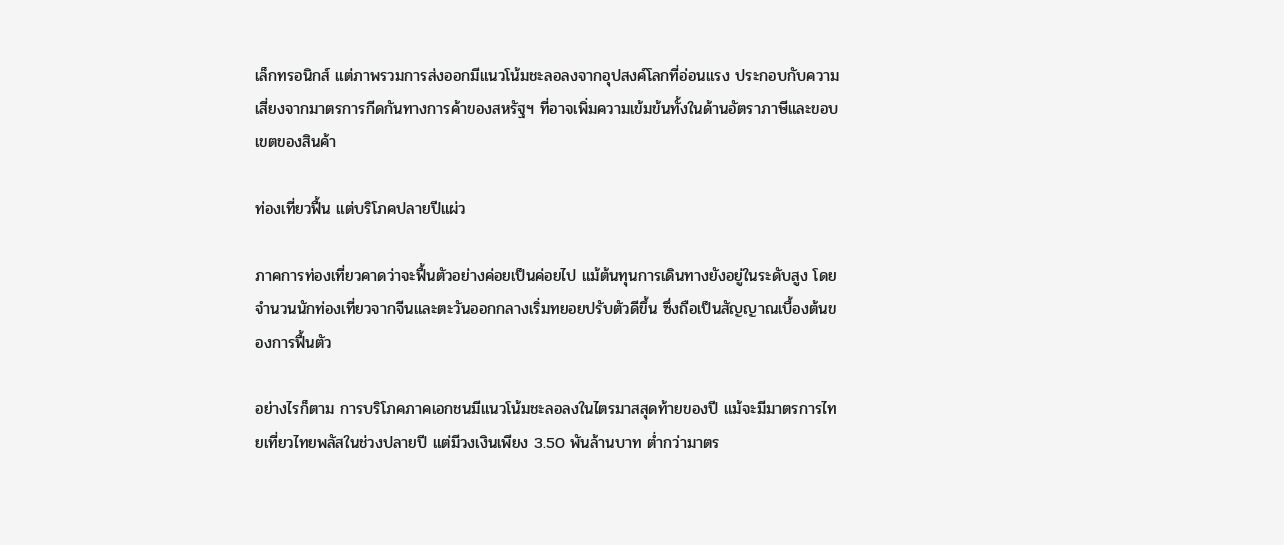เล็กทรอนิกส์ แต่ภาพรวมการส่งออกมีแนวโน้มชะลอลงจากอุปสงค์โลกที่อ่อนแรง ประกอบกับความเสี่ยงจากมาตรการกีดกันทางการค้าของสหรัฐฯ ที่อาจเพิ่มความเข้มข้นทั้งในด้านอัตราภาษีและขอบเขตของสินค้า

ท่องเที่ยวฟื้น แต่บริโภคปลายปีแผ่ว

ภาคการท่องเที่ยวคาดว่าจะฟื้นตัวอย่างค่อยเป็นค่อยไป แม้ต้นทุนการเดินทางยังอยู่ในระดับสูง โดยจำนวนนักท่องเที่ยวจากจีนและตะวันออกกลางเริ่มทยอยปรับตัวดีขึ้น ซึ่งถือเป็นสัญญาณเบื้องต้นของการฟื้นตัว

อย่างไรก็ตาม การบริโภคภาคเอกชนมีแนวโน้มชะลอลงในไตรมาสสุดท้ายของปี แม้จะมีมาตรการไทยเที่ยวไทยพลัสในช่วงปลายปี แต่มีวงเงินเพียง 3.50 พันล้านบาท ต่ำกว่ามาตร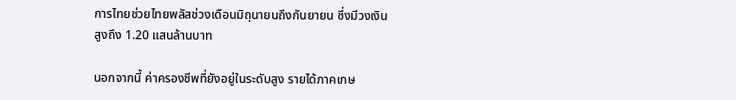การไทยช่วยไทยพลัสช่วงเดือนมิถุนายนถึงกันยายน ซึ่งมีวงเงินสูงถึง 1.20 แสนล้านบาท

นอกจากนี้ ค่าครองชีพที่ยังอยู่ในระดับสูง รายได้ภาคเกษ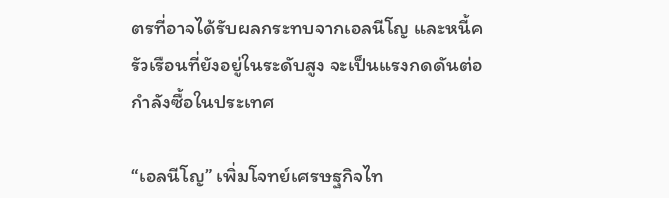ตรที่อาจได้รับผลกระทบจากเอลนีโญ และหนี้ครัวเรือนที่ยังอยู่ในระดับสูง จะเป็นแรงกดดันต่อกำลังซื้อในประเทศ

“เอลนีโญ” เพิ่มโจทย์เศรษฐกิจไท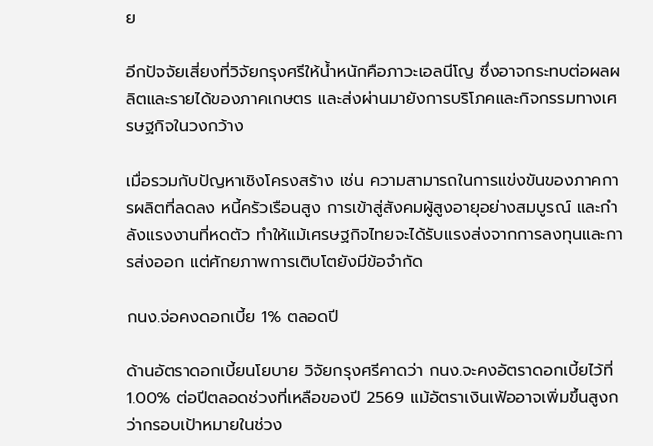ย

อีกปัจจัยเสี่ยงที่วิจัยกรุงศรีให้น้ำหนักคือภาวะเอลนีโญ ซึ่งอาจกระทบต่อผลผลิตและรายได้ของภาคเกษตร และส่งผ่านมายังการบริโภคและกิจกรรมทางเศรษฐกิจในวงกว้าง

เมื่อรวมกับปัญหาเชิงโครงสร้าง เช่น ความสามารถในการแข่งขันของภาคการผลิตที่ลดลง หนี้ครัวเรือนสูง การเข้าสู่สังคมผู้สูงอายุอย่างสมบูรณ์ และกำลังแรงงานที่หดตัว ทำให้แม้เศรษฐกิจไทยจะได้รับแรงส่งจากการลงทุนและการส่งออก แต่ศักยภาพการเติบโตยังมีข้อจำกัด

กนง.จ่อคงดอกเบี้ย 1% ตลอดปี

ด้านอัตราดอกเบี้ยนโยบาย วิจัยกรุงศรีคาดว่า กนง.จะคงอัตราดอกเบี้ยไว้ที่ 1.00% ต่อปีตลอดช่วงที่เหลือของปี 2569 แม้อัตราเงินเฟ้ออาจเพิ่มขึ้นสูงกว่ากรอบเป้าหมายในช่วง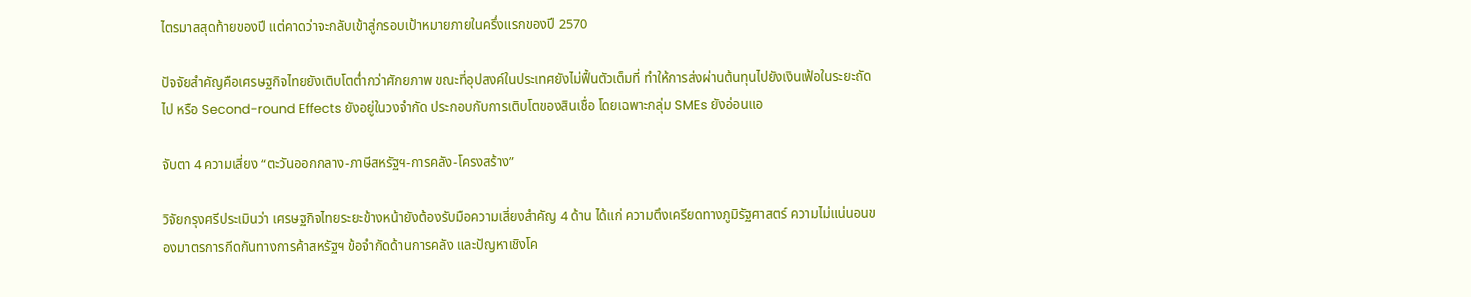ไตรมาสสุดท้ายของปี แต่คาดว่าจะกลับเข้าสู่กรอบเป้าหมายภายในครึ่งแรกของปี 2570

ปัจจัยสำคัญคือเศรษฐกิจไทยยังเติบโตต่ำกว่าศักยภาพ ขณะที่อุปสงค์ในประเทศยังไม่ฟื้นตัวเต็มที่ ทำให้การส่งผ่านต้นทุนไปยังเงินเฟ้อในระยะถัดไป หรือ Second-round Effects ยังอยู่ในวงจำกัด ประกอบกับการเติบโตของสินเชื่อ โดยเฉพาะกลุ่ม SMEs ยังอ่อนแอ

จับตา 4 ความเสี่ยง “ตะวันออกกลาง-ภาษีสหรัฐฯ-การคลัง-โครงสร้าง”

วิจัยกรุงศรีประเมินว่า เศรษฐกิจไทยระยะข้างหน้ายังต้องรับมือความเสี่ยงสำคัญ 4 ด้าน ได้แก่ ความตึงเครียดทางภูมิรัฐศาสตร์ ความไม่แน่นอนของมาตรการกีดกันทางการค้าสหรัฐฯ ข้อจำกัดด้านการคลัง และปัญหาเชิงโค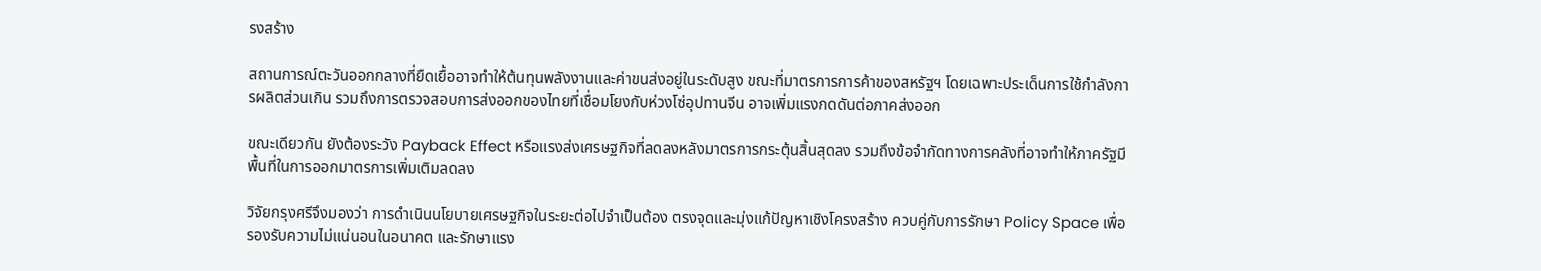รงสร้าง

สถานการณ์ตะวันออกกลางที่ยืดเยื้ออาจทำให้ต้นทุนพลังงานและค่าขนส่งอยู่ในระดับสูง ขณะที่มาตรการการค้าของสหรัฐฯ โดยเฉพาะประเด็นการใช้กำลังการผลิตส่วนเกิน รวมถึงการตรวจสอบการส่งออกของไทยที่เชื่อมโยงกับห่วงโซ่อุปทานจีน อาจเพิ่มแรงกดดันต่อภาคส่งออก

ขณะเดียวกัน ยังต้องระวัง Payback Effect หรือแรงส่งเศรษฐกิจที่ลดลงหลังมาตรการกระตุ้นสิ้นสุดลง รวมถึงข้อจำกัดทางการคลังที่อาจทำให้ภาครัฐมีพื้นที่ในการออกมาตรการเพิ่มเติมลดลง

วิจัยกรุงศรีจึงมองว่า การดำเนินนโยบายเศรษฐกิจในระยะต่อไปจำเป็นต้อง ตรงจุดและมุ่งแก้ปัญหาเชิงโครงสร้าง ควบคู่กับการรักษา Policy Space เพื่อรองรับความไม่แน่นอนในอนาคต และรักษาแรง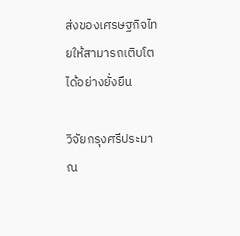ส่งของเศรษฐกิจไทยให้สามารถเติบโตได้อย่างยั่งยืน

วิจัยกรุงศรีประมาณ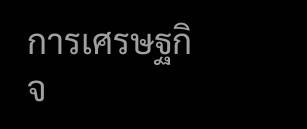การเศรษฐกิจ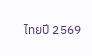ไทยปี 2569